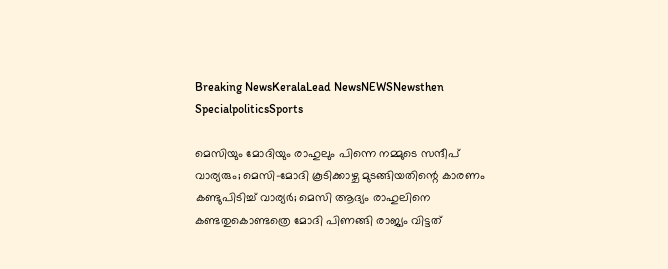Breaking NewsKeralaLead NewsNEWSNewsthen SpecialpoliticsSports

മെസിയും മോദിയും രാഹുലും പിന്നെ നമ്മുടെ സന്ദീപ് വാര്യരും; മെസി-മോദി കൂടിക്കാഴ്ച മുടങ്ങിയതിന്റെ കാരണം കണ്ടുപിടിച്ച് വാര്യര്‍; മെസി ആദ്യം രാഹുലിനെ കണ്ടതുകൊണ്ടത്രെ മോദി പിണങ്ങി രാജ്യം വിട്ടത്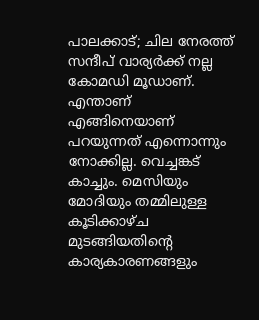പാലക്കാട്; ചില നേരത്ത് സന്ദീപ് വാര്യര്‍ക്ക് നല്ല കോമഡി മൂഡാണ്. എന്താണ് എങ്ങിനെയാണ് പറയുന്നത് എന്നൊന്നും നോക്കില്ല. വെച്ചങ്കട് കാച്ചും. മെസിയും മോദിയും തമ്മിലുള്ള കൂടിക്കാഴ്ച മുടങ്ങിയതിന്റെ കാര്യകാരണങ്ങളും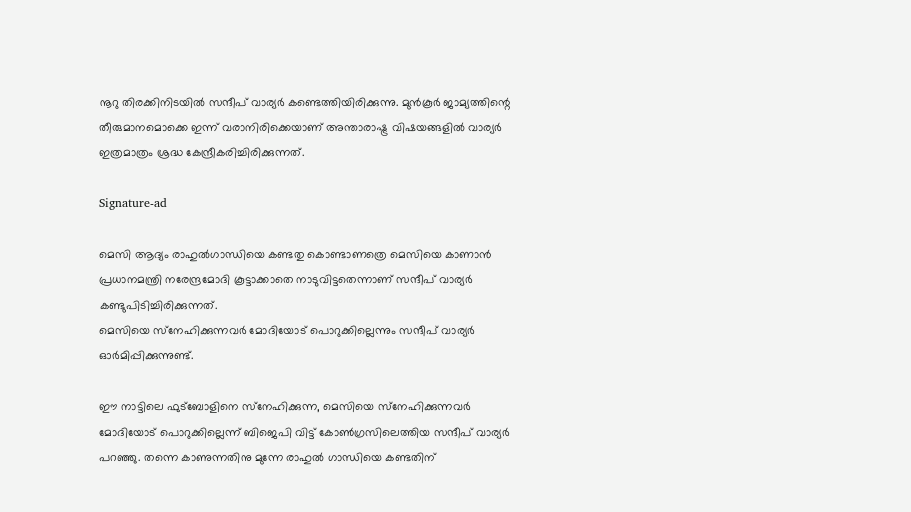നൂറു തിരക്കിനിടയില്‍ സന്ദീപ് വാര്യര്‍ കണ്ടെത്തിയിരിക്കുന്നു. മുന്‍കൂര്‍ ജാമ്യത്തിന്റെ തീരുമാനമൊക്കെ ഇന്ന് വരാനിരിക്കെയാണ് അന്താരാഷ്ട്ര വിഷയങ്ങളില്‍ വാര്യര്‍ ഇത്രമാത്രം ശ്രദ്ധ കേന്ദ്രീകരിച്ചിരിക്കുന്നത്.

Signature-ad

മെസി ആദ്യം രാഹുല്‍ഗാന്ധിയെ കണ്ടതു കൊണ്ടാണത്രെ മെസിയെ കാണാന്‍ പ്രധാനമന്ത്രി നരേന്ദ്രമോദി കൂട്ടാക്കാതെ നാടുവിട്ടതെന്നാണ് സന്ദീപ് വാര്യര്‍ കണ്ടുപിടിച്ചിരിക്കുന്നത്.
മെസിയെ സ്‌നേഹിക്കുന്നവര്‍ മോദിയോട് പൊറുക്കില്ലെന്നും സന്ദീപ് വാര്യര്‍ ഓര്‍മിപ്പിക്കുന്നുണ്ട്.

ഈ നാട്ടിലെ ഫുട്‌ബോളിനെ സ്‌നേഹിക്കുന്ന, മെസിയെ സ്‌നേഹിക്കുന്നവര്‍ മോദിയോട് പൊറുക്കില്ലെന്ന് ബിജെപി വിട്ട് കോണ്‍ഗ്രസിലെത്തിയ സന്ദീപ് വാര്യര്‍ പറഞ്ഞു. തന്നെ കാണുന്നതിനു മുന്നേ രാഹുല്‍ ഗാന്ധിയെ കണ്ടതിന്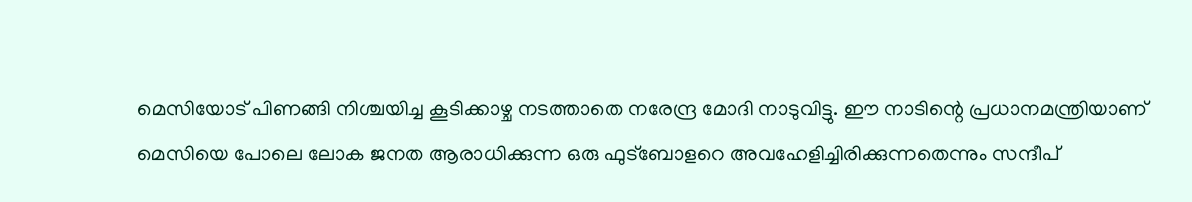മെസിയോട് പിണങ്ങി നിശ്ചയിച്ച കൂടിക്കാഴ്ച നടത്താതെ നരേന്ദ്ര മോദി നാടുവിട്ടു. ഈ നാടിന്റെ പ്രധാനമന്ത്രിയാണ് മെസിയെ പോലെ ലോക ജനത ആരാധിക്കുന്ന ഒരു ഫുട്‌ബോളറെ അവഹേളിച്ചിരിക്കുന്നതെന്നും സന്ദീപ്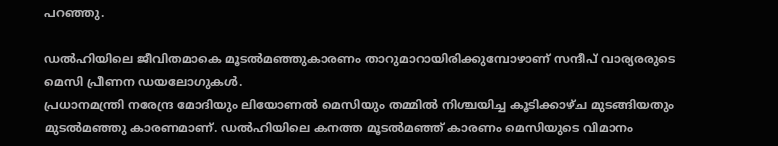പറഞ്ഞു.

ഡല്‍ഹിയിലെ ജീവിതമാകെ മൂടല്‍മഞ്ഞുകാരണം താറുമാറായിരിക്കുമ്പോഴാണ് സന്ദീപ് വാര്യരരുടെ മെസി പ്രീണന ഡയലോഗുകള്‍.
പ്രധാനമന്ത്രി നരേന്ദ്ര മോദിയും ലിയോണല്‍ മെസിയും തമ്മില്‍ നിശ്ചയിച്ച കൂടിക്കാഴ്ച മുടങ്ങിയതും മുടല്‍മഞ്ഞു കാരണമാണ്. ഡല്‍ഹിയിലെ കനത്ത മൂടല്‍മഞ്ഞ് കാരണം മെസിയുടെ വിമാനം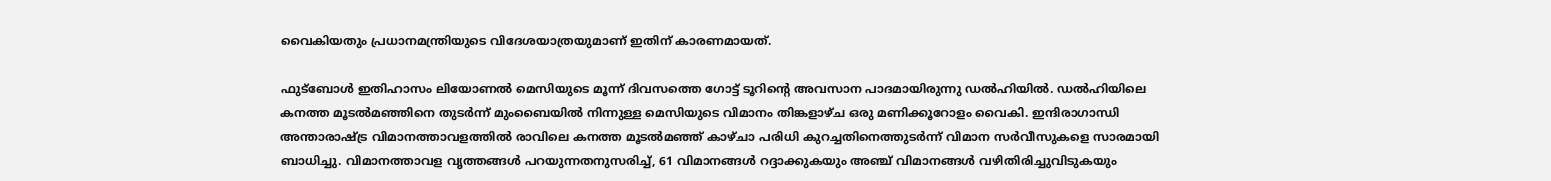വൈകിയതും പ്രധാനമന്ത്രിയുടെ വിദേശയാത്രയുമാണ് ഇതിന് കാരണമായത്.

ഫുട്‌ബോള്‍ ഇതിഹാസം ലിയോണല്‍ മെസിയുടെ മൂന്ന് ദിവസത്തെ ഗോട്ട് ടൂറിന്റെ അവസാന പാദമായിരുന്നു ഡല്‍ഹിയില്‍. ഡല്‍ഹിയിലെ കനത്ത മൂടല്‍മഞ്ഞിനെ തുടര്‍ന്ന് മുംബൈയില്‍ നിന്നുള്ള മെസിയുടെ വിമാനം തിങ്കളാഴ്ച ഒരു മണിക്കൂറോളം വൈകി. ഇന്ദിരാഗാന്ധി അന്താരാഷ്ട്ര വിമാനത്താവളത്തില്‍ രാവിലെ കനത്ത മൂടല്‍മഞ്ഞ് കാഴ്ചാ പരിധി കുറച്ചതിനെത്തുടര്‍ന്ന് വിമാന സര്‍വീസുകളെ സാരമായി ബാധിച്ചു. വിമാനത്താവള വൃത്തങ്ങള്‍ പറയുന്നതനുസരിച്ച്, 61 വിമാനങ്ങള്‍ റദ്ദാക്കുകയും അഞ്ച് വിമാനങ്ങള്‍ വഴിതിരിച്ചുവിടുകയും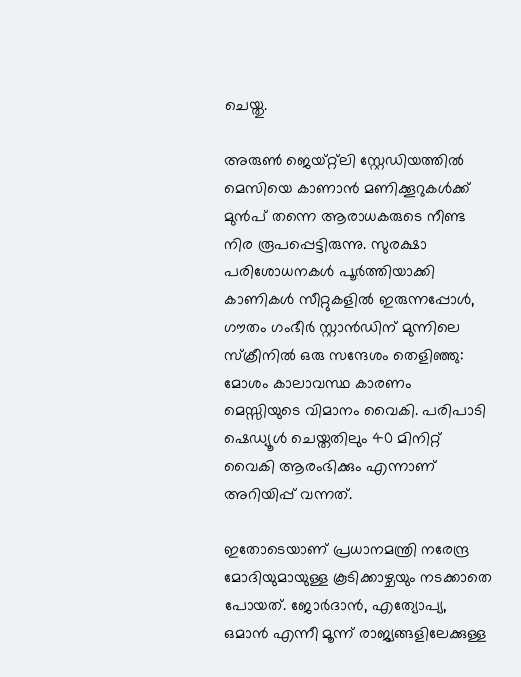ചെയ്തു.

അരുണ്‍ ജെയ്റ്റ്ലി സ്റ്റേഡിയത്തില്‍ മെസിയെ കാണാന്‍ മണിക്കൂറുകള്‍ക്ക് മുന്‍പ് തന്നെ ആരാധകരുടെ നീണ്ട നിര രൂപപ്പെട്ടിരുന്നു. സുരക്ഷാ പരിശോധനകള്‍ പൂര്‍ത്തിയാക്കി കാണികള്‍ സീറ്റുകളില്‍ ഇരുന്നപ്പോള്‍, ഗൗതം ഗംഭീര്‍ സ്റ്റാന്‍ഡിന് മുന്നിലെ സ്‌ക്രീനില്‍ ഒരു സന്ദേശം തെളിഞ്ഞു: മോശം കാലാവസ്ഥ കാരണം മെസ്സിയുടെ വിമാനം വൈകി. പരിപാടി ഷെഡ്യൂള്‍ ചെയ്തതിലും 40 മിനിറ്റ് വൈകി ആരംഭിക്കും എന്നാണ് അറിയിപ്പ് വന്നത്.

ഇതോടെയാണ് പ്രധാനമന്ത്രി നരേന്ദ്ര മോദിയുമായുള്ള കൂടിക്കാഴ്ചയും നടക്കാതെ പോയത്. ജോര്‍ദാന്‍, എത്യോപ്യ, ഒമാന്‍ എന്നീ മൂന്ന് രാജ്യങ്ങളിലേക്കുള്ള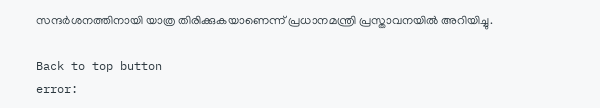സന്ദര്‍ശനത്തിനായി യാത്ര തിരിക്കുകയാണെന്ന് പ്രധാനമന്ത്രി പ്രസ്താവനയില്‍ അറിയിച്ചു.

Back to top button
error: